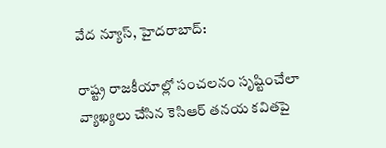వేద న్యూస్, హైదరాబాద్:

రాష్ట్ర రాజకీయాల్లో సంచలనం సృష్టించేలా వ్యాఖ్యలు చేసిన కెసిఆర్ తనయ కవితపై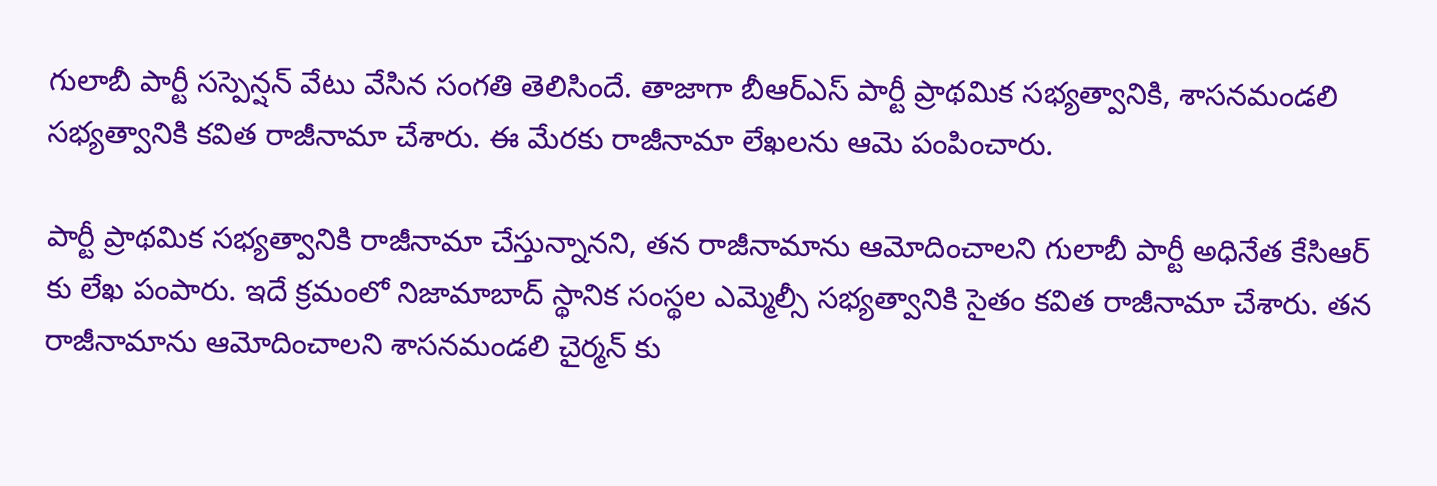గులాబీ పార్టీ సస్పెన్షన్ వేటు వేసిన సంగతి తెలిసిందే. తాజాగా బీఆర్ఎస్ పార్టీ ప్రాథమిక సభ్యత్వానికి, శాసనమండలి సభ్యత్వానికి కవిత రాజీనామా చేశారు. ఈ మేరకు రాజీనామా లేఖలను ఆమె పంపించారు.

పార్టీ ప్రాథమిక సభ్యత్వానికి రాజీనామా చేస్తున్నానని, తన రాజీనామాను ఆమోదించాలని గులాబీ పార్టీ అధినేత కేసిఆర్ కు లేఖ పంపారు. ఇదే క్రమంలో నిజామాబాద్ స్థానిక సంస్థల ఎమ్మెల్సీ సభ్యత్వానికి సైతం కవిత రాజీనామా చేశారు. తన రాజీనామాను ఆమోదించాలని శాసనమండలి చైర్మన్ కు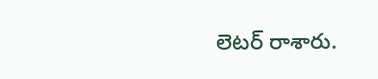లెటర్ రాశారు.